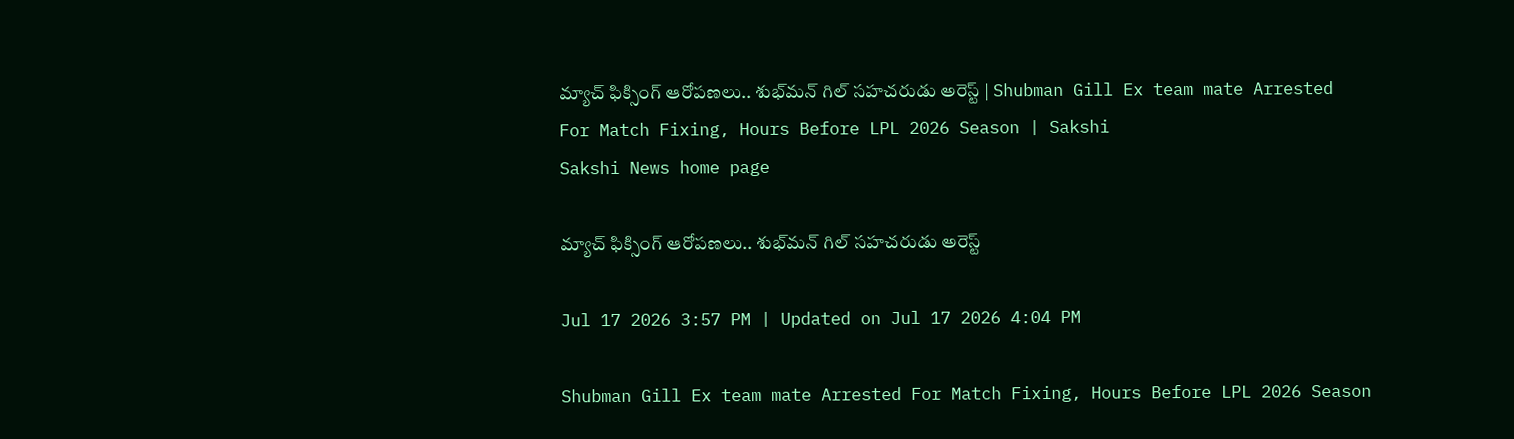మ్యాచ్ ఫిక్సింగ్ ఆరోపణలు.. శుభ్‌మన్‌ గిల్‌ సహచరుడు అరెస్ట్‌ | Shubman Gill Ex team mate Arrested For Match Fixing, Hours Before LPL 2026 Season | Sakshi
Sakshi News home page

మ్యాచ్ ఫిక్సింగ్ ఆరోపణలు.. శుభ్‌మన్‌ గిల్‌ సహచరుడు అరెస్ట్‌

Jul 17 2026 3:57 PM | Updated on Jul 17 2026 4:04 PM

Shubman Gill Ex team mate Arrested For Match Fixing, Hours Before LPL 2026 Season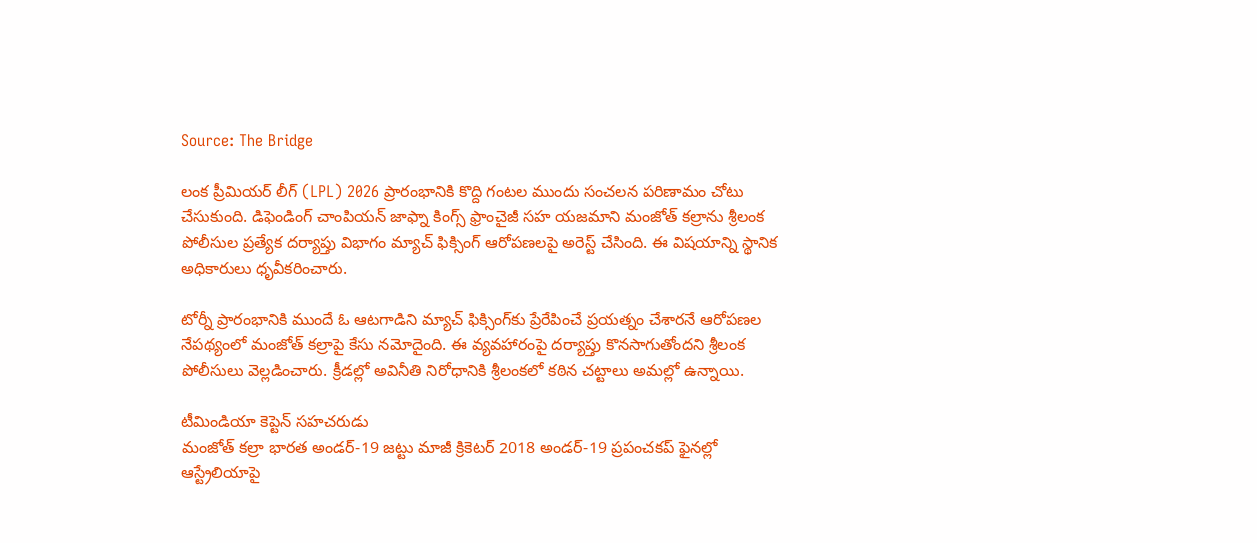Source: The Bridge

లంక ప్రీమియర్ లీగ్ (LPL) 2026 ప్రారంభానికి కొద్ది గంటల ముందు సంచలన పరిణామం చోటు చేసుకుంది. డిఫెండింగ్ చాంపియన్ జాఫ్నా కింగ్స్ ఫ్రాంచైజీ సహ యజమాని మంజోత్ కల్రాను శ్రీలంక పోలీసుల ప్రత్యేక దర్యాప్తు విభాగం మ్యాచ్ ఫిక్సింగ్ ఆరోపణలపై అరెస్ట్ చేసింది. ఈ విషయాన్ని స్థానిక అధికారులు ధృవీకరించారు.

టోర్నీ ప్రారంభానికి ముందే ఓ ఆటగాడిని మ్యాచ్ ఫిక్సింగ్‌కు ప్రేరేపించే ప్రయత్నం చేశారనే ఆరోపణల నేపథ్యంలో మంజోత్ కల్రాపై కేసు నమోదైంది. ఈ వ్యవహారంపై దర్యాప్తు కొనసాగుతోందని శ్రీలంక పోలీసులు వెల్లడించారు. క్రీడల్లో అవినీతి నిరోధానికి శ్రీలంకలో కఠిన చట్టాలు అమల్లో ఉన్నాయి.

టీమిండియా కెప్టెన్‌ సహచరుడు
మంజోత్ కల్రా భారత అండర్-19 జట్టు మాజీ క్రికెటర్ 2018 అండర్-19 ప్రపంచకప్ ఫైనల్లో ఆస్ట్రేలియాపై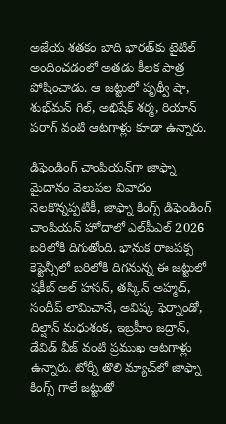అజేయ శతకం బాది భారత్‌కు టైటిల్ అందించడంలో అతడు కీలక పాత్ర పోషించాడు. ఆ జట్టులో పృథ్వీ షా, శుభ్‌మన్ గిల్, అభిషేక్ శర్మ, రియాన్ పరాగ్ వంటి ఆటగాళ్లు కూడా ఉన్నారు.

డిఫెండింగ్ చాంపియన్‌గా జాఫ్నా
మైదానం వెలుపల వివాదం నెలకొన్నప్పటికీ, జాఫ్నా కింగ్స్ డిఫెండింగ్ చాంపియన్ హోదాలో ఎల్‌పీఎల్ 2026 బరిలోకి దిగుతోంది. భానుక రాజపక్స కెప్టెన్సీలో బరిలోకి దిగనున్న ఈ జట్టులో షకీబ్ అల్ హసన్, తస్కిన్ అహ్మద్, సందీప్ లామిచానే, అవిష్క ఫెర్నాండో, దిల్షాన్ మధుశంక, ఇబ్రహీం జద్రాన్, డేవిడ్ వీజ్ వంటి ప్రముఖ ఆటగాళ్లు ఉన్నారు. టోర్నీ తొలి మ్యాచ్‌లో జాఫ్నా కింగ్స్ గాలే జట్టుతో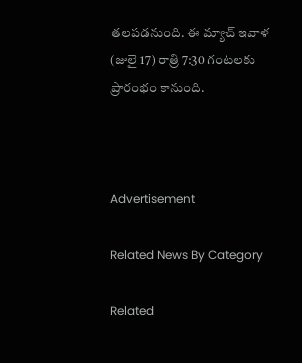తలపడనుంది. ఈ మ్యాచ్‌ ఇవాళ (జులై 17) రాత్రి 7:30 గంటలకు ప్రారంభం కానుంది.



Advertisement

Related News By Category

Related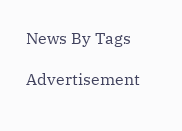News By Tags

Advertisement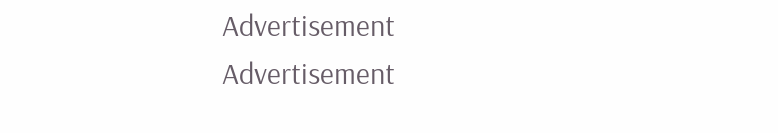Advertisement
Advertisement